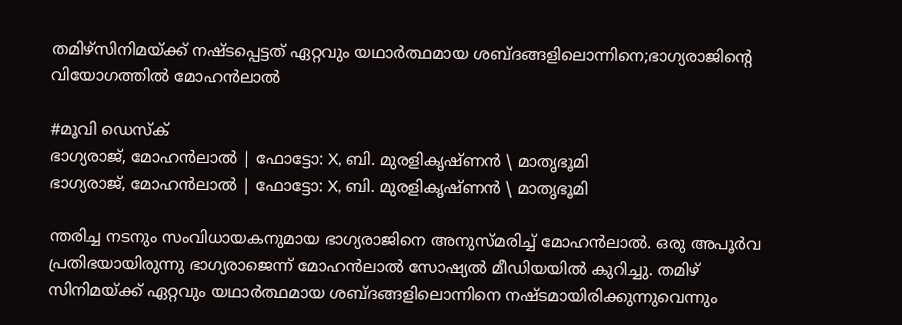തമിഴ്സിനിമയ്ക്ക് നഷ്ടപ്പെട്ടത് ഏറ്റവും യഥാർത്ഥമായ ശബ്ദങ്ങളിലൊന്നിനെ;ഭാഗ്യരാജിന്റെ വിയോഗത്തിൽ മോഹൻലാൽ

#മൂവി ഡെസ്ക്
ഭാഗ്യരാജ്, മോഹൻലാൽ | ഫോട്ടോ: X, ബി. മുരളികൃഷ്ണൻ \ മാതൃഭൂമി
ഭാഗ്യരാജ്, മോഹൻലാൽ | ഫോട്ടോ: X, ബി. മുരളികൃഷ്ണൻ \ മാതൃഭൂമി

ന്തരിച്ച നടനും സംവിധായകനുമായ ഭാഗ്യരാജിനെ അനുസ്മരിച്ച് മോഹൻലാൽ. ഒരു അപൂർവ പ്രതിഭയായിരുന്നു ഭാഗ്യരാജെന്ന് മോഹൻലാൽ സോഷ്യൽ മീഡിയയിൽ കുറിച്ചു. തമിഴ് സിനിമയ്ക്ക് ഏറ്റവും യഥാർത്ഥമായ ശബ്ദങ്ങളിലൊന്നിനെ നഷ്ടമായിരിക്കുന്നുവെന്നും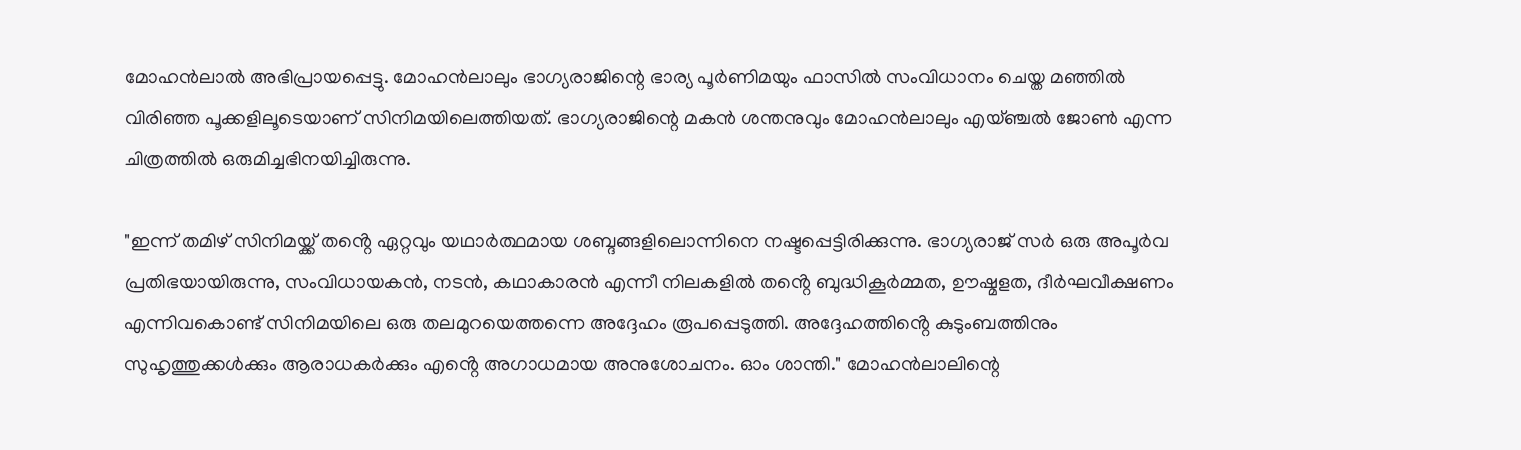മോഹൻലാൽ അഭിപ്രായപ്പെട്ടു. മോഹൻലാലും ഭാഗ്യരാജിന്റെ ഭാര്യ പൂർണിമയും ഫാസിൽ സംവിധാനം ചെയ്ത മഞ്ഞിൽ വിരിഞ്ഞ പൂക്കളിലൂടെയാണ് സിനിമയിലെത്തിയത്. ഭാഗ്യരാജിന്റെ മകൻ ശന്തനുവും മോഹൻലാലും എയ്ഞ്ചൽ ജോൺ എന്ന ചിത്രത്തിൽ ഒരുമിച്ചഭിനയിച്ചിരുന്നു.

"ഇന്ന് തമിഴ് സിനിമയ്ക്ക് തൻ്റെ ഏറ്റവും യഥാർത്ഥമായ ശബ്ദങ്ങളിലൊന്നിനെ നഷ്ടപ്പെട്ടിരിക്കുന്നു. ഭാഗ്യരാജ് സർ ഒരു അപൂർവ പ്രതിഭയായിരുന്നു, സംവിധായകൻ, നടൻ, കഥാകാരൻ എന്നീ നിലകളിൽ തൻ്റെ ബുദ്ധികൂർമ്മത, ഊഷ്മളത, ദീർഘവീക്ഷണം എന്നിവകൊണ്ട് സിനിമയിലെ ഒരു തലമുറയെത്തന്നെ അദ്ദേഹം രൂപപ്പെടുത്തി. അദ്ദേഹത്തിൻ്റെ കുടുംബത്തിനും സുഹൃത്തുക്കൾക്കും ആരാധകർക്കും എൻ്റെ അഗാധമായ അനുശോചനം. ഓം ശാന്തി." മോഹൻലാലിന്റെ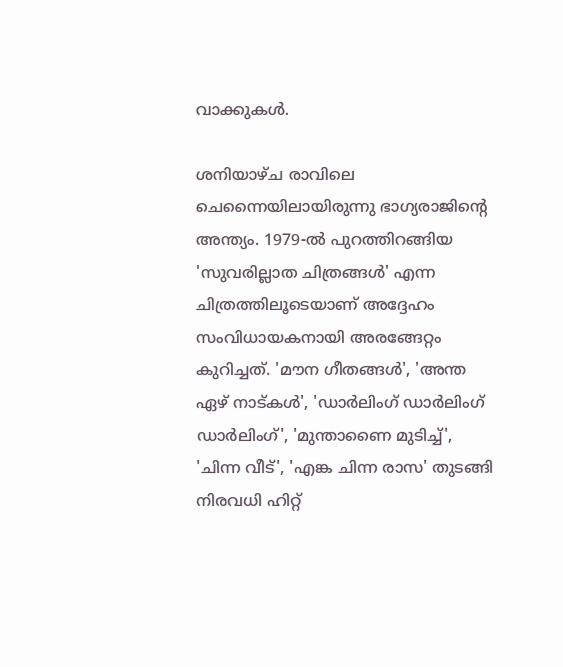വാക്കുകൾ.

ശനിയാഴ്ച രാവിലെ ചെന്നൈയിലായിരുന്നു ഭാഗ്യരാജിന്റെ അന്ത്യം. 1979-ൽ പുറത്തിറങ്ങിയ 'സുവരില്ലാത ചിത്രങ്ങൾ' എന്ന ചിത്രത്തിലൂടെയാണ് അദ്ദേഹം സംവിധായകനായി അരങ്ങേറ്റം കുറിച്ചത്. 'മൗന ഗീതങ്ങൾ', 'അന്ത ഏഴ് നാട്കൾ', 'ഡാർലിംഗ് ഡാർലിംഗ് ഡാർലിംഗ്', 'മുന്താണൈ മുടിച്ച്', 'ചിന്ന വീട്', 'എങ്ക ചിന്ന രാസ' തുടങ്ങി നിരവധി ഹിറ്റ്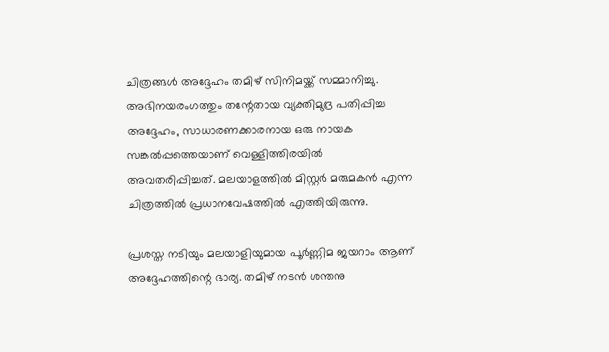ചിത്രങ്ങൾ അദ്ദേഹം തമിഴ് സിനിമയ്ക്ക് സമ്മാനിച്ചു. അഭിനയരംഗത്തും തന്റേതായ വ്യക്തിമുദ്ര പതിപ്പിച്ച അദ്ദേഹം, സാധാരണക്കാരനായ ഒരു നായക സങ്കൽപ്പത്തെയാണ് വെള്ളിത്തിരയിൽ അവതരിപ്പിച്ചത്. മലയാളത്തിൽ മിസ്റ്റർ മരുമകൻ എന്ന ചിത്രത്തിൽ പ്രധാനവേഷത്തിൽ എത്തിയിരുന്നു.

പ്രശസ്ത നടിയും മലയാളിയുമായ പൂർണ്ണിമ ജയറാം ആണ് അദ്ദേഹത്തിന്റെ ഭാര്യ. തമിഴ് നടൻ ശന്തനു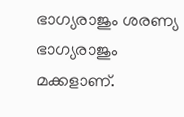ഭാഗ്യരാജും ശരണ്യ ഭാഗ്യരാജും മക്കളാണ്.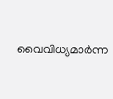വൈവിധ്യമാർന്ന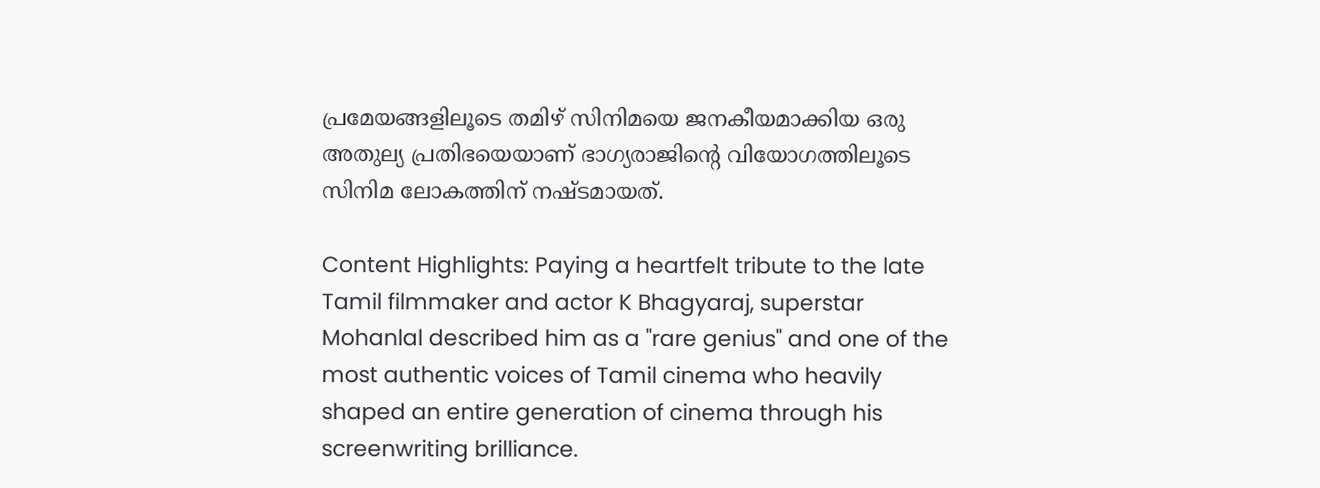പ്രമേയങ്ങളിലൂടെ തമിഴ് സിനിമയെ ജനകീയമാക്കിയ ഒരു അതുല്യ പ്രതിഭയെയാണ് ഭാഗ്യരാജിന്റെ വിയോഗത്തിലൂടെ സിനിമ ലോകത്തിന് നഷ്ടമായത്.

Content Highlights: Paying a heartfelt tribute to the late Tamil filmmaker and actor K Bhagyaraj, superstar Mohanlal described him as a "rare genius" and one of the most authentic voices of Tamil cinema who heavily shaped an entire generation of cinema through his screenwriting brilliance.